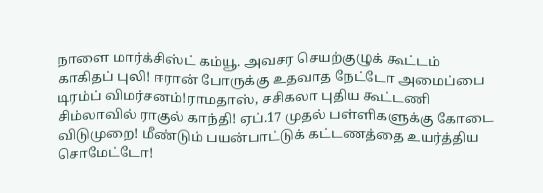நாளை மார்க்சிஸ்ட் கம்யூ. அவசர செயற்குழுக் கூட்டம் காகிதப் புலி! ஈரான் போருக்கு உதவாத நேட்டோ அமைப்பை டிரம்ப் விமர்சனம்!ராமதாஸ், சசிகலா புதிய கூட்டணி சிம்லாவில் ராகுல் காந்தி! ஏப்.17 முதல் பள்ளிகளுக்கு கோடை விடுமுறை! மீண்டும் பயன்பாட்டுக் கட்டணத்தை உயர்த்திய சொமேட்டோ!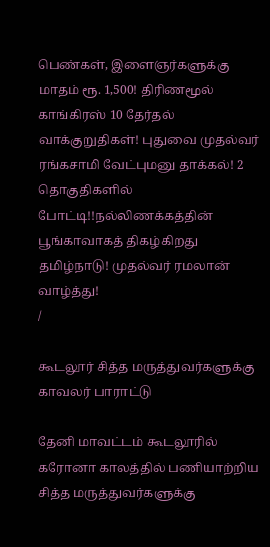பெண்கள், இளைஞர்களுக்கு மாதம் ரூ. 1,500! திரிணமூல் காங்கிரஸ் 10 தேர்தல் வாக்குறுதிகள்! புதுவை முதல்வர் ரங்கசாமி வேட்புமனு தாக்கல்! 2 தொகுதிகளில் போட்டி!!நல்லிணக்கத்தின் பூங்காவாகத் திகழ்கிறது தமிழ்நாடு! முதல்வர் ரமலான் வாழ்த்து!
/

கூடலூர் சித்த மருத்துவர்களுக்கு காவலர் பாராட்டு

தேனி மாவட்டம் கூடலூரில் கரோனா காலத்தில் பணியாற்றிய சித்த மருத்துவர்களுக்கு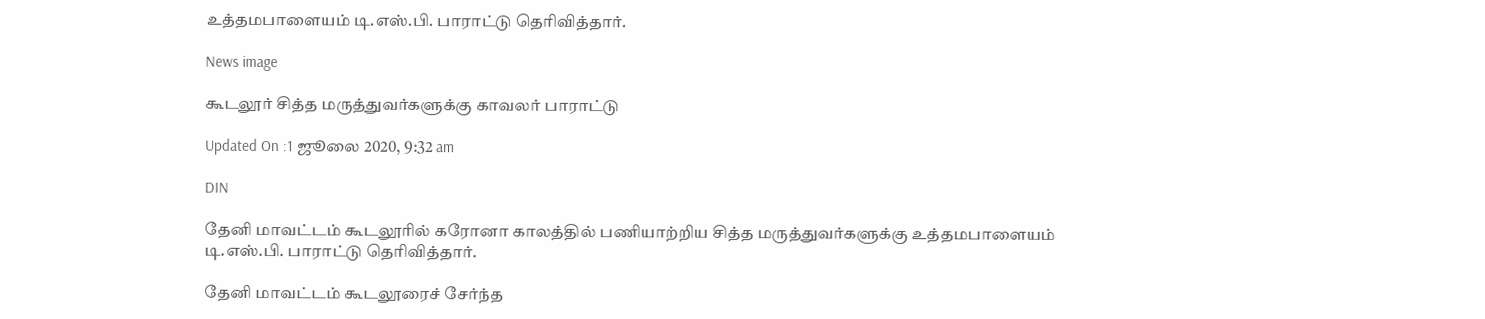உத்தமபாளையம் டி.எஸ்.பி. பாராட்டு தெரிவித்தார்.

News image

கூடலூர் சித்த மருத்துவர்களுக்கு காவலர் பாராட்டு

Updated On :1 ஜூலை 2020, 9:32 am

DIN

தேனி மாவட்டம் கூடலூரில் கரோனா காலத்தில் பணியாற்றிய சித்த மருத்துவர்களுக்கு உத்தமபாளையம் டி.எஸ்.பி. பாராட்டு தெரிவித்தார்.

தேனி மாவட்டம் கூடலூரைச் சேர்ந்த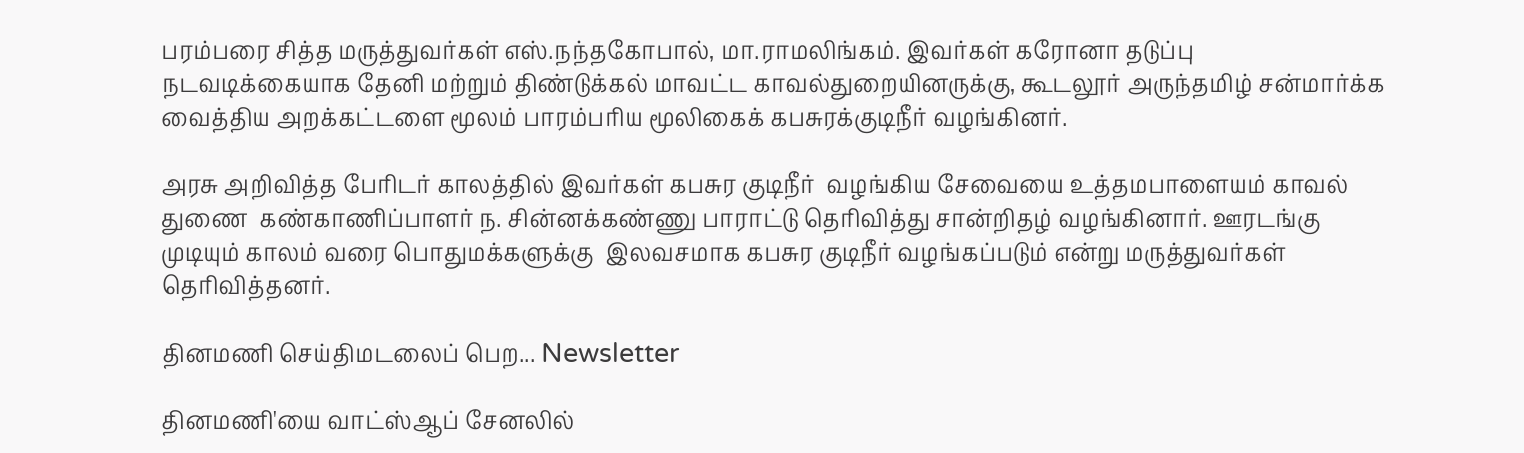பரம்பரை சித்த மருத்துவர்கள் எஸ்.நந்தகோபால், மா.ராமலிங்கம். இவர்கள் கரோனா தடுப்பு நடவடிக்கையாக தேனி மற்றும் திண்டுக்கல் மாவட்ட காவல்துறையினருக்கு, கூடலூர் அருந்தமிழ் சன்மார்க்க வைத்திய அறக்கட்டளை மூலம் பாரம்பரிய மூலிகைக் கபசுரக்குடிநீர் வழங்கினர்.

அரசு அறிவித்த பேரிடர் காலத்தில் இவர்கள் கபசுர குடிநீர்  வழங்கிய சேவையை உத்தமபாளையம் காவல் துணை  கண்காணிப்பாளர் ந. சின்னக்கண்ணு பாராட்டு தெரிவித்து சான்றிதழ் வழங்கினார். ஊரடங்கு முடியும் காலம் வரை பொதுமக்களுக்கு  இலவசமாக கபசுர குடிநீர் வழங்கப்படும் என்று மருத்துவர்கள் தெரிவித்தனர்.

தினமணி செய்திமடலைப் பெற... Newsletter

தினமணி'யை வாட்ஸ்ஆப் சேனலில்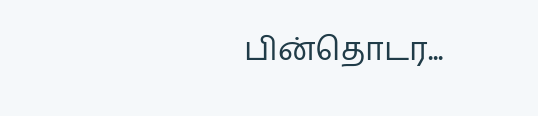பின்தொடர...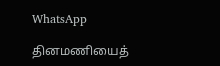WhatsApp

தினமணியைத்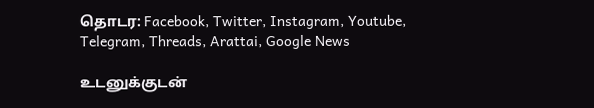தொடர: Facebook, Twitter, Instagram, Youtube, Telegram, Threads, Arattai, Google News

உடனுக்குடன்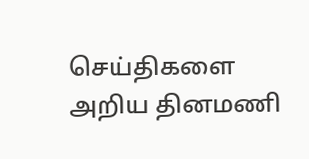செய்திகளை அறிய தினமணி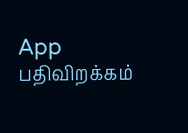App பதிவிறக்கம்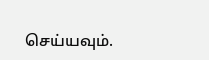செய்யவும்.